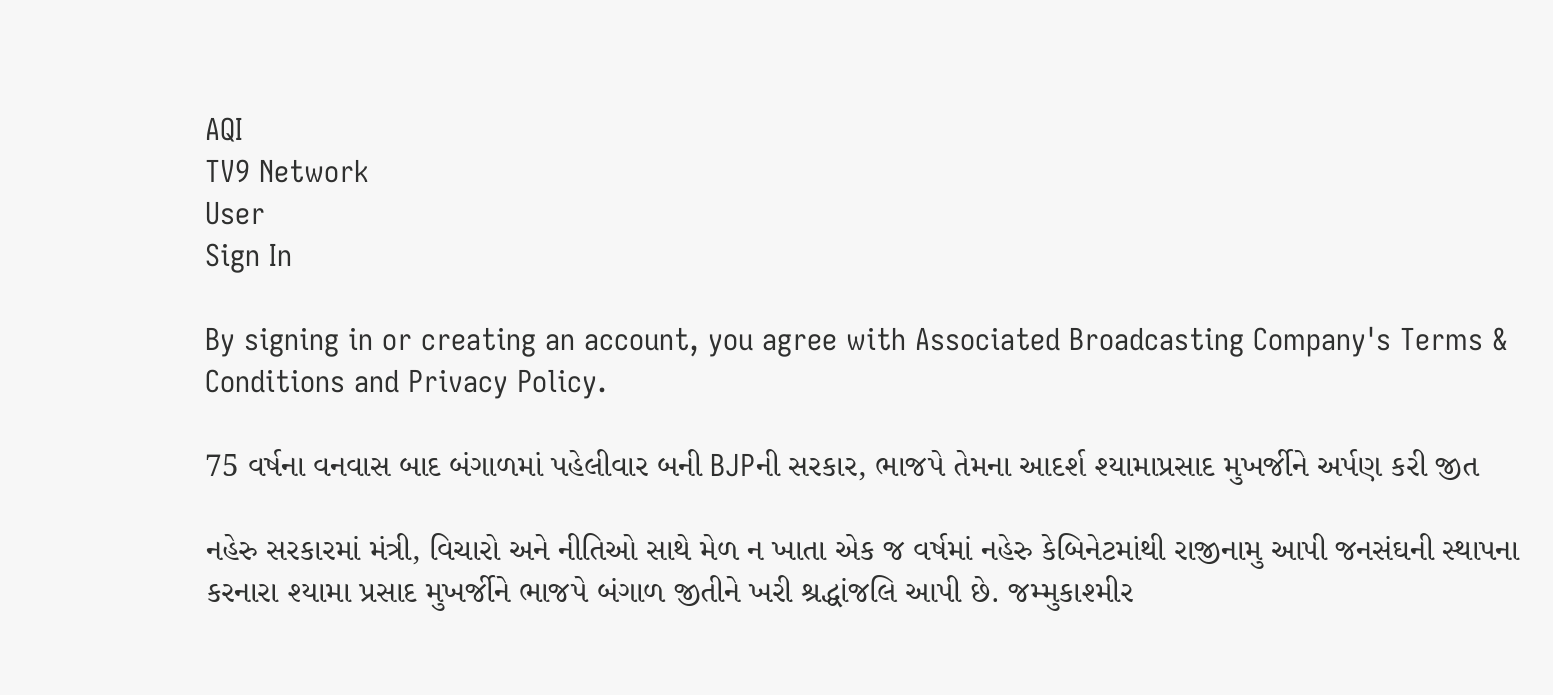AQI
TV9 Network
User
Sign In

By signing in or creating an account, you agree with Associated Broadcasting Company's Terms & Conditions and Privacy Policy.

75 વર્ષના વનવાસ બાદ બંગાળમાં પહેલીવાર બની BJPની સરકાર, ભાજપે તેમના આદર્શ શ્યામાપ્રસાદ મુખર્જીને અર્પણ કરી જીત

નહેરુ સરકારમાં મંત્રી, વિચારો અને નીતિઓ સાથે મેળ ન ખાતા એક જ વર્ષમાં નહેરુ કેબિનેટમાંથી રાજીનામુ આપી જનસંઘની સ્થાપના કરનારા શ્યામા પ્રસાદ મુખર્જીને ભાજપે બંગાળ જીતીને ખરી શ્રદ્ધાંજલિ આપી છે. જમ્મુકાશ્મીર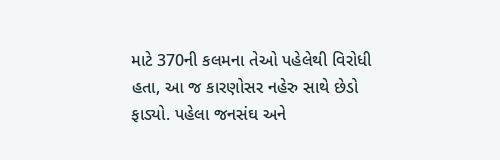માટે 370ની કલમના તેઓ પહેલેથી વિરોધી હતા, આ જ કારણોસર નહેરુ સાથે છેડો ફાડ્યો. પહેલા જનસંઘ અને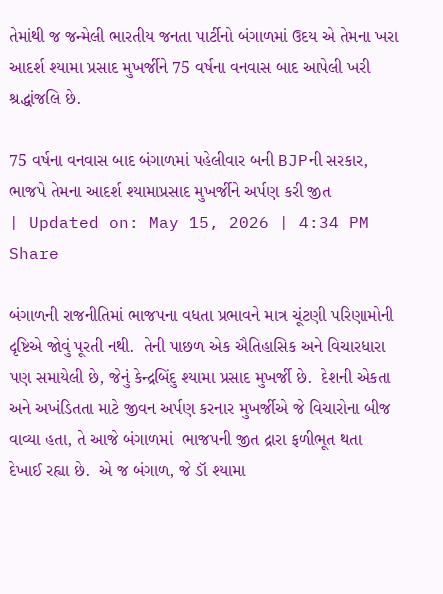તેમાંથી જ જન્મેલી ભારતીય જનતા પાર્ટીનો બંગાળમાં ઉદય એ તેમના ખરા આદર્શ શ્યામા પ્રસાદ મુખર્જીને 75 વર્ષના વનવાસ બાદ આપેલી ખરી શ્રદ્ધાંજલિ છે.

75 વર્ષના વનવાસ બાદ બંગાળમાં પહેલીવાર બની BJPની સરકાર, ભાજપે તેમના આદર્શ શ્યામાપ્રસાદ મુખર્જીને અર્પણ કરી જીત
| Updated on: May 15, 2026 | 4:34 PM
Share

બંગાળની રાજનીતિમાં ભાજપના વધતા પ્રભાવને માત્ર ચૂંટણી પરિણામોની દૃષ્ટિએ જોવું પૂરતી નથી.  તેની પાછળ એક ઐતિહાસિક અને વિચારધારા પણ સમાયેલી છે, જેનું કેન્દ્રબિંદુ શ્યામા પ્રસાદ મુખર્જી છે.  દેશની એકતા અને અખંડિતતા માટે જીવન અર્પણ કરનાર મુખર્જીએ જે વિચારોના બીજ વાવ્યા હતા, તે આજે બંગાળમાં  ભાજપની જીત દ્રારા ફળીભૂત થતા  દેખાઈ રહ્યા છે.  એ જ બંગાળ, જે ડૉ શ્યામા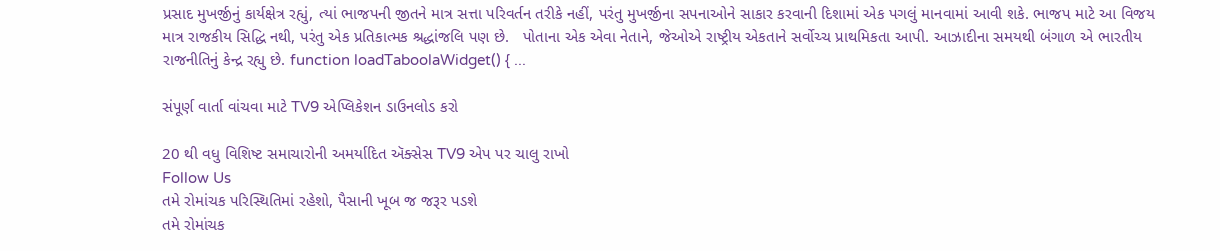પ્રસાદ મુખર્જીનું કાર્યક્ષેત્ર રહ્યું, ત્યાં ભાજપની જીતને માત્ર સત્તા પરિવર્તન તરીકે નહીં, પરંતુ મુખર્જીના સપનાઓને સાકાર કરવાની દિશામાં એક પગલું માનવામાં આવી શકે. ભાજપ માટે આ વિજય માત્ર રાજકીય સિદ્ધિ નથી, પરંતુ એક પ્રતિકાત્મક શ્રદ્ધાંજલિ પણ છે.   પોતાના એક એવા નેતાને, જેઓએ રાષ્ટ્રીય એકતાને સર્વોચ્ચ પ્રાથમિકતા આપી. આઝાદીના સમયથી બંગાળ એ ભારતીય રાજનીતિનું કેન્દ્ર રહ્યુ છે. function loadTaboolaWidget() { ...

સંપૂર્ણ વાર્તા વાંચવા માટે TV9 એપ્લિકેશન ડાઉનલોડ કરો

20 થી વધુ વિશિષ્ટ સમાચારોની અમર્યાદિત ઍક્સેસ TV9 એપ પર ચાલુ રાખો
Follow Us
તમે રોમાંચક પરિસ્થિતિમાં રહેશો, પૈસાની ખૂબ જ જરૂર પડશે
તમે રોમાંચક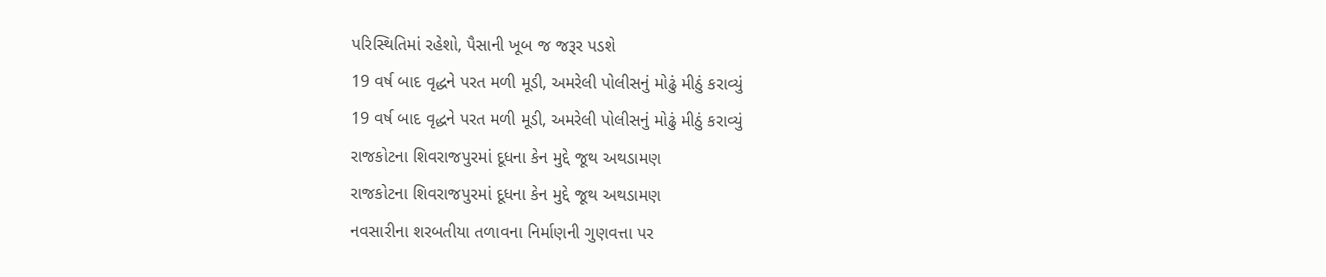પરિસ્થિતિમાં રહેશો, પૈસાની ખૂબ જ જરૂર પડશે
19 વર્ષ બાદ વૃદ્ધને પરત મળી મૂડી, અમરેલી પોલીસનું મોઢું મીઠું કરાવ્યું
19 વર્ષ બાદ વૃદ્ધને પરત મળી મૂડી, અમરેલી પોલીસનું મોઢું મીઠું કરાવ્યું
રાજકોટના શિવરાજપુરમાં દૂધના કેન મુદ્દે જૂથ અથડામણ
રાજકોટના શિવરાજપુરમાં દૂધના કેન મુદ્દે જૂથ અથડામણ
નવસારીના શરબતીયા તળાવના નિર્માણની ગુણવત્તા પર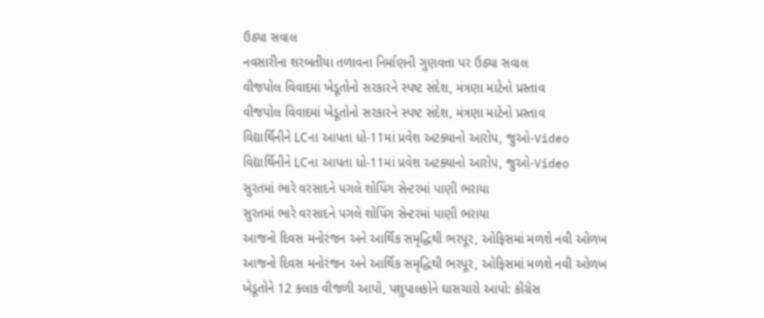ઉઠ્યા સવાલ
નવસારીના શરબતીયા તળાવના નિર્માણની ગુણવત્તા પર ઉઠ્યા સવાલ
વીજપોલ વિવાદમાં ખેડૂતોનો સરકારને સ્પષ્ટ સંદેશ, મંત્રણા માટેનો પ્રસ્તાવ
વીજપોલ વિવાદમાં ખેડૂતોનો સરકારને સ્પષ્ટ સંદેશ, મંત્રણા માટેનો પ્રસ્તાવ
વિદ્યાર્થિનીને LCના આપતા ધો-11માં પ્રવેશ અટક્યાનો આરોપ, જુઓ-Video
વિદ્યાર્થિનીને LCના આપતા ધો-11માં પ્રવેશ અટક્યાનો આરોપ, જુઓ-Video
સુરતમાં ભારે વરસાદને પગલે શોપિંગ સેન્ટરમાં પાણી ભરાયા
સુરતમાં ભારે વરસાદને પગલે શોપિંગ સેન્ટરમાં પાણી ભરાયા
આજનો દિવસ મનોરંજન અને આર્થિક સમૃદ્ધિથી ભરપૂર, ઓફિસમાં મળશે નવી ઓળખ
આજનો દિવસ મનોરંજન અને આર્થિક સમૃદ્ધિથી ભરપૂર, ઓફિસમાં મળશે નવી ઓળખ
ખેડૂતોને 12 કલાક વીજળી આપો, પશુપાલકોને ઘાસચારો આપો: કોંગ્રેસ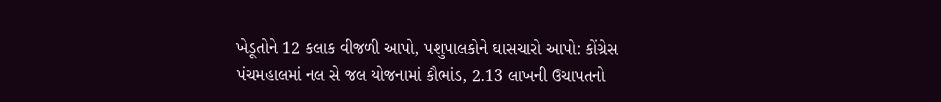ખેડૂતોને 12 કલાક વીજળી આપો, પશુપાલકોને ઘાસચારો આપો: કોંગ્રેસ
પંચમહાલમાં નલ સે જલ યોજનામાં કૌભાંડ, 2.13 લાખની ઉચાપતનો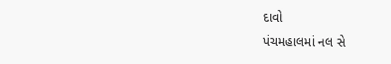દાવો
પંચમહાલમાં નલ સે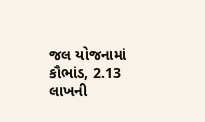જલ યોજનામાં કૌભાંડ, 2.13 લાખની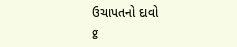ઉચાપતનો દાવો
g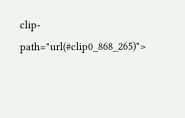clip-path="url(#clip0_868_265)">